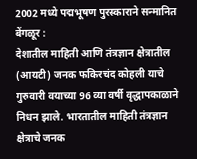2002 मध्ये पद्मभूषण पुरस्काराने सन्मानित
बेंगळूर :
देशातील माहिती आणि तंत्रज्ञान क्षेत्रातील (आयटी) जनक फकिरचंद कोहली याचे गुरुवारी वयाच्या 96 व्या वर्षी वृद्धापकाळाने निधन झाले. भारतातील माहिती तंत्रज्ञान क्षेत्राचे जनक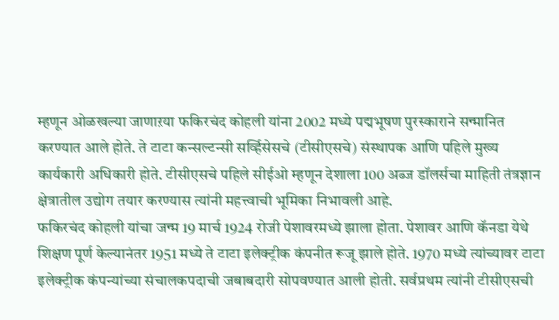म्हणून ओळखल्या जाणाऱया फकिरचंद कोहली यांना 2002 मध्ये पद्मभूषण पुरस्काराने सन्मानित करण्यात आले होते. ते टाटा कन्सल्टन्सी सर्व्हिसेसचे (टीसीएसचे) संस्थापक आणि पहिले मुख्य कार्यकारी अधिकारी होते. टीसीएसचे पहिले सीईओ म्हणून देशाला 100 अब्ज डॉलर्सचा माहिती तंत्रज्ञान क्षेत्रातील उद्योग तयार करण्यास त्यांनी महत्त्वाची भूमिका निभावली आहे.
फकिरचंद कोहली यांचा जन्म 19 मार्च 1924 रोजी पेशावरमध्ये झाला होता. पेशावर आणि कॅनडा येथे शिक्षण पूर्ण केल्यानंतर 1951 मध्ये ते टाटा इलेक्ट्रीक कंपनीत रूजू झाले होते. 1970 मध्ये त्यांच्यावर टाटा इलेक्ट्रीक कंपन्यांच्या संचालकपदाची जबाबदारी सोपवण्यात आली होती. सर्वप्रथम त्यांनी टीसीएसची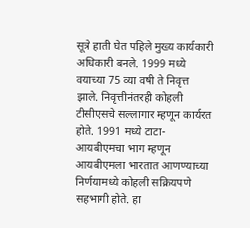सूत्रे हाती घेत पहिले मुख्य कार्यकारी अधिकारी बनले. 1999 मध्ये वयाच्या 75 व्या वषी ते निवृत्त झाले. निवृत्तीनंतरही कोहली टीसीएसचे सल्लागार म्हणून कार्यरत होते. 1991 मध्ये टाटा-आयबीएमचा भाग म्हणून आयबीएमला भारतात आणण्याच्या निर्णयामध्ये कोहली सक्रियपणे सहभागी होते. हा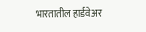भारतातील हार्डवेअर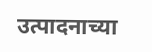उत्पादनाच्या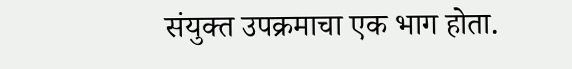संयुक्त उपक्रमाचा एक भाग होता.